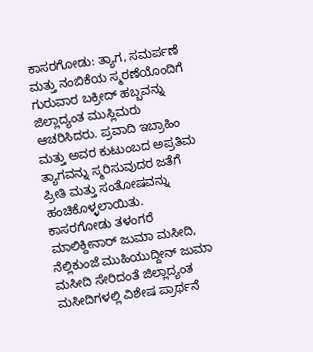ಕಾಸರಗೋಡು: ತ್ಯಾಗ, ಸಮರ್ಪಣೆ ಮತ್ತು ನಂಬಿಕೆಯ ಸ್ಮರಣೆಯೊಂದಿಗೆ ಗುರುವಾರ ಬಕ್ರೀದ್ ಹಬ್ಬವನ್ನು ಜಿಲ್ಲಾದ್ಯಂತ ಮುಸ್ಲಿಮರು ಆಚರಿಸಿದರು. ಪ್ರವಾದಿ ಇಬ್ರಾಹಿಂ ಮತ್ತು ಅವರ ಕುಟುಂಬದ ಅಪ್ರತಿಮ ತ್ಯಾಗವನ್ನು ಸ್ಮರಿಸುವುದರ ಜತೆಗೆ ಪ್ರೀತಿ ಮತ್ತು ಸಂತೋಷವನ್ನು ಹಂಚಿಕೊಳ್ಳಲಾಯಿತು.
ಕಾಸರಗೋಡು ತಳಂಗರೆ ಮಾಲಿಕ್ದೀನಾರ್ ಜುಮಾ ಮಸೀದಿ, ನೆಲ್ಲಿಕುಂಜೆ ಮುಹಿಯುದ್ದೀನ್ ಜುಮಾ ಮಸೀದಿ ಸೇರಿದಂತೆ ಜಿಲ್ಲಾದ್ಯಂತ ಮಸೀದಿಗಳಲ್ಲಿ ವಿಶೇಷ ಪ್ರಾರ್ಥನೆ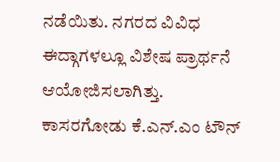ನಡೆಯಿತು. ನಗರದ ವಿವಿಧ ಈದ್ಗಾಗಳಲ್ಲೂ ವಿಶೇಷ ಪ್ರಾರ್ಥನೆ ಆಯೋಜಿಸಲಾಗಿತ್ತು.
ಕಾಸರಗೋಡು ಕೆ.ಎನ್.ಎಂ ಟೌನ್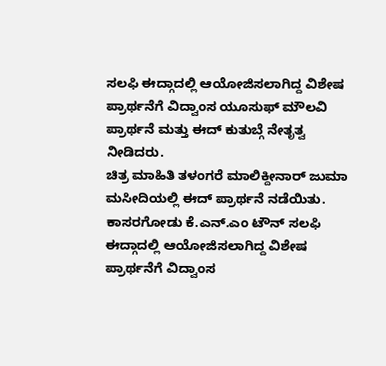ಸಲಫಿ ಈದ್ಗಾದಲ್ಲಿ ಆಯೋಜಿಸಲಾಗಿದ್ದ ವಿಶೇಷ ಪ್ರಾರ್ಥನೆಗೆ ವಿದ್ವಾಂಸ ಯೂಸುಫ್ ಮೌಲವಿ ಪ್ರಾರ್ಥನೆ ಮತ್ತು ಈದ್ ಕುತುಬ್ಗೆ ನೇತೃತ್ವ ನೀಡಿದರು.
ಚಿತ್ರ ಮಾಹಿತಿ ತಳಂಗರೆ ಮಾಲಿಕ್ದೀನಾರ್ ಜುಮಾ ಮಸೀದಿಯಲ್ಲಿ ಈದ್ ಪ್ರಾರ್ಥನೆ ನಡೆಯಿತು.
ಕಾಸರಗೋಡು ಕೆ.ಎನ್.ಎಂ ಟೌನ್ ಸಲಫಿ ಈದ್ಗಾದಲ್ಲಿ ಆಯೋಜಿಸಲಾಗಿದ್ದ ವಿಶೇಷ ಪ್ರಾರ್ಥನೆಗೆ ವಿದ್ವಾಂಸ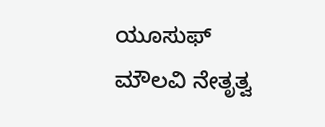ಯೂಸುಫ್ ಮೌಲವಿ ನೇತೃತ್ವ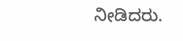ನೀಡಿದರು.